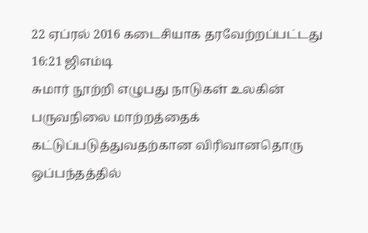22 ஏப்ரல் 2016 கடைசியாக தரவேற்றப்பட்டது 16:21 ஜிஎம்டி
சுமார் நூற்றி எழுபது நாடுகள் உலகின் பருவநிலை மாற்றத்தைக் கட்டுப்படுத்துவதற்கான விரிவானதொரு ஒப்பந்தத்தில்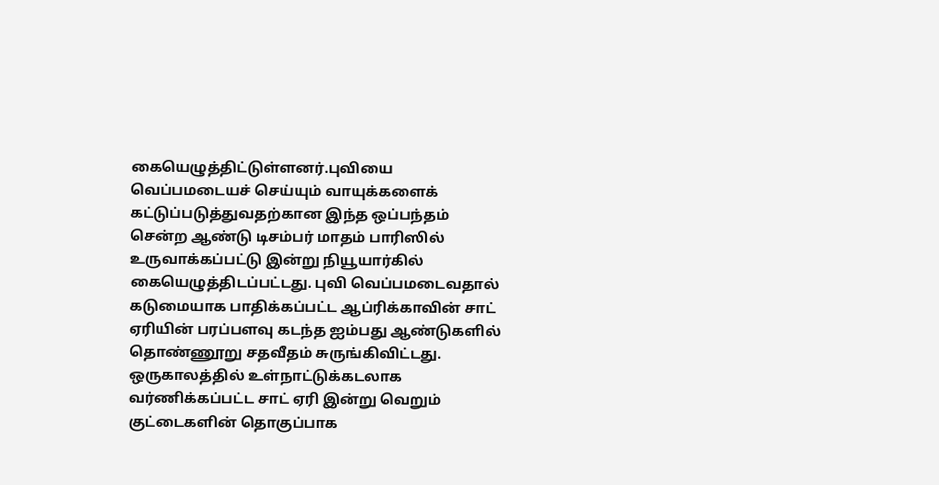கையெழுத்திட்டுள்ளனர்.புவியை வெப்பமடையச் செய்யும் வாயுக்களைக் கட்டுப்படுத்துவதற்கான இந்த ஒப்பந்தம் சென்ற ஆண்டு டிசம்பர் மாதம் பாரிஸில் உருவாக்கப்பட்டு இன்று நியூயார்கில் கையெழுத்திடப்பட்டது. புவி வெப்பமடைவதால் கடுமையாக பாதிக்கப்பட்ட ஆப்ரிக்காவின் சாட் ஏரியின் பரப்பளவு கடந்த ஐம்பது ஆண்டுகளில் தொண்ணூறு சதவீதம் சுருங்கிவிட்டது.
ஒருகாலத்தில் உள்நாட்டுக்கடலாக வர்ணிக்கப்பட்ட சாட் ஏரி இன்று வெறும் குட்டைகளின் தொகுப்பாக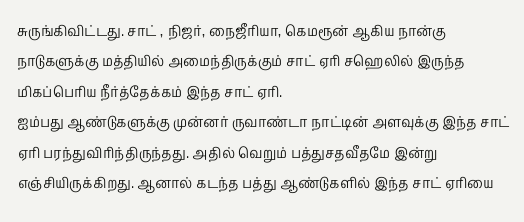சுருங்கிவிட்டது. சாட் , நிஜர், நைஜீரியா, கெமரூன் ஆகிய நான்கு நாடுகளுக்கு மத்தியில் அமைந்திருக்கும் சாட் ஏரி சஹெலில் இருந்த மிகப்பெரிய நீர்த்தேக்கம் இந்த சாட் ஏரி.
ஐம்பது ஆண்டுகளுக்கு முன்னர் ருவாண்டா நாட்டின் அளவுக்கு இந்த சாட் ஏரி பரந்துவிரிந்திருந்தது. அதில் வெறும் பத்துசதவீதமே இன்று எஞ்சியிருக்கிறது. ஆனால் கடந்த பத்து ஆண்டுகளில் இந்த சாட் ஏரியை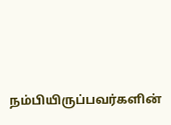நம்பியிருப்பவர்களின்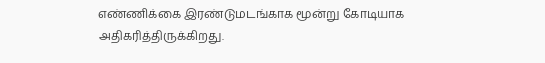எண்ணிக்கை இரண்டுமடங்காக மூன்று கோடியாக அதிகரித்திருக்கிறது.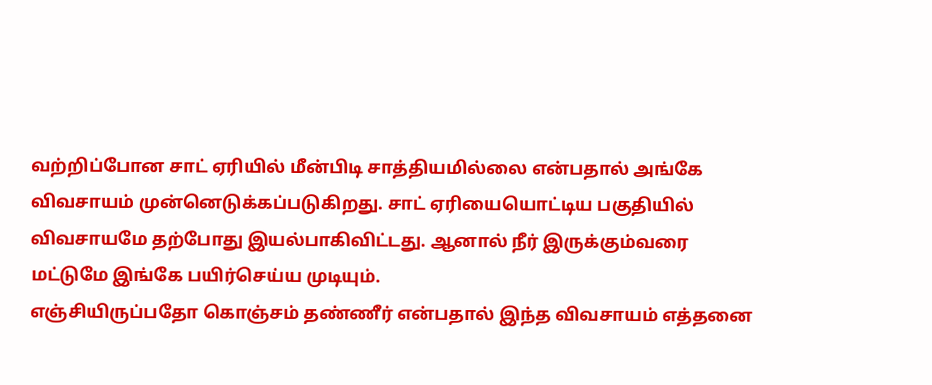வற்றிப்போன சாட் ஏரியில் மீன்பிடி சாத்தியமில்லை என்பதால் அங்கே விவசாயம் முன்னெடுக்கப்படுகிறது. சாட் ஏரியையொட்டிய பகுதியில் விவசாயமே தற்போது இயல்பாகிவிட்டது. ஆனால் நீர் இருக்கும்வரை மட்டுமே இங்கே பயிர்செய்ய முடியும்.
எஞ்சியிருப்பதோ கொஞ்சம் தண்ணீர் என்பதால் இந்த விவசாயம் எத்தனை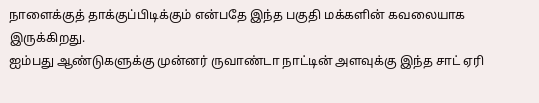நாளைக்குத் தாக்குப்பிடிக்கும் என்பதே இந்த பகுதி மக்களின் கவலையாக இருக்கிறது.
ஐம்பது ஆண்டுகளுக்கு முன்னர் ருவாண்டா நாட்டின் அளவுக்கு இந்த சாட் ஏரி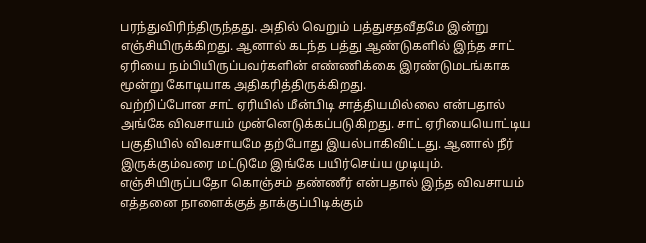பரந்துவிரிந்திருந்தது. அதில் வெறும் பத்துசதவீதமே இன்று எஞ்சியிருக்கிறது. ஆனால் கடந்த பத்து ஆண்டுகளில் இந்த சாட் ஏரியை நம்பியிருப்பவர்களின் எண்ணிக்கை இரண்டுமடங்காக மூன்று கோடியாக அதிகரித்திருக்கிறது.
வற்றிப்போன சாட் ஏரியில் மீன்பிடி சாத்தியமில்லை என்பதால் அங்கே விவசாயம் முன்னெடுக்கப்படுகிறது. சாட் ஏரியையொட்டிய பகுதியில் விவசாயமே தற்போது இயல்பாகிவிட்டது. ஆனால் நீர் இருக்கும்வரை மட்டுமே இங்கே பயிர்செய்ய முடியும்.
எஞ்சியிருப்பதோ கொஞ்சம் தண்ணீர் என்பதால் இந்த விவசாயம் எத்தனை நாளைக்குத் தாக்குப்பிடிக்கும்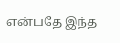என்பதே இந்த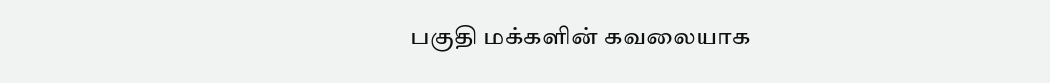பகுதி மக்களின் கவலையாக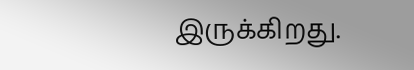இருக்கிறது.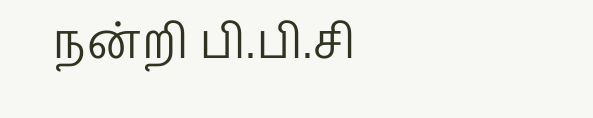நன்றி பி.பி.சி